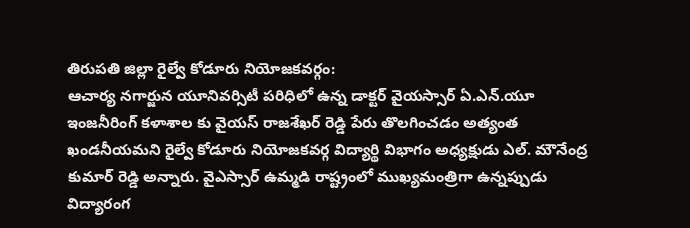తిరుపతి జిల్లా రైల్వే కోడూరు నియోజకవర్గం:
ఆచార్య నగార్జున యూనివర్సిటీ పరిధిలో ఉన్న డాక్టర్ వైయస్సార్ ఏ.ఎన్.యూ ఇంజనీరింగ్ కళాశాల కు వైయస్ రాజశేఖర్ రెడ్డి పేరు తొలగించడం అత్యంత ఖండనీయమని రైల్వే కోడూరు నియోజకవర్గ విద్యార్థి విభాగం అధ్యక్షుడు ఎల్. మౌనేంద్ర కుమార్ రెడ్డి అన్నారు. వైఎస్సార్ ఉమ్మడి రాష్ట్రంలో ముఖ్యమంత్రిగా ఉన్నప్పుడు విద్యారంగ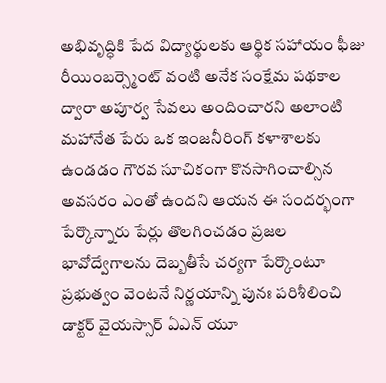అభివృద్ధికి పేద విద్యార్థులకు ఆర్థిక సహాయం ఫీజు రీయింబర్స్మెంట్ వంటి అనేక సంక్షేమ పథకాల ద్వారా అపూర్వ సేవలు అందించారని అలాంటి మహానేత పేరు ఒక ఇంజనీరింగ్ కళాశాలకు ఉండడం గౌరవ సూచికంగా కొనసాగించాల్సిన అవసరం ఎంతో ఉందని ఆయన ఈ సందర్భంగా పేర్కొన్నారు పేర్లు తొలగించడం ప్రజల భావోద్వేగాలను దెబ్బతీసే చర్యగా పేర్కొంటూ ప్రభుత్వం వెంటనే నిర్ణయాన్ని పునః పరిశీలించి డాక్టర్ వైయస్సార్ ఏఎన్ యూ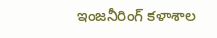ఇంజనీరింగ్ కళాశాల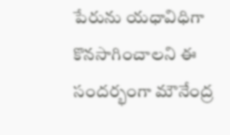పేరును యధావిధిగా కొనసాగించాలని ఈ సందర్భంగా మౌనేంద్ర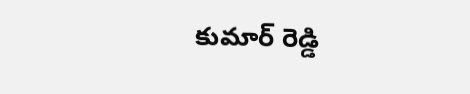కుమార్ రెడ్డి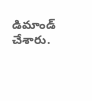డిమాండ్ చేశారు.